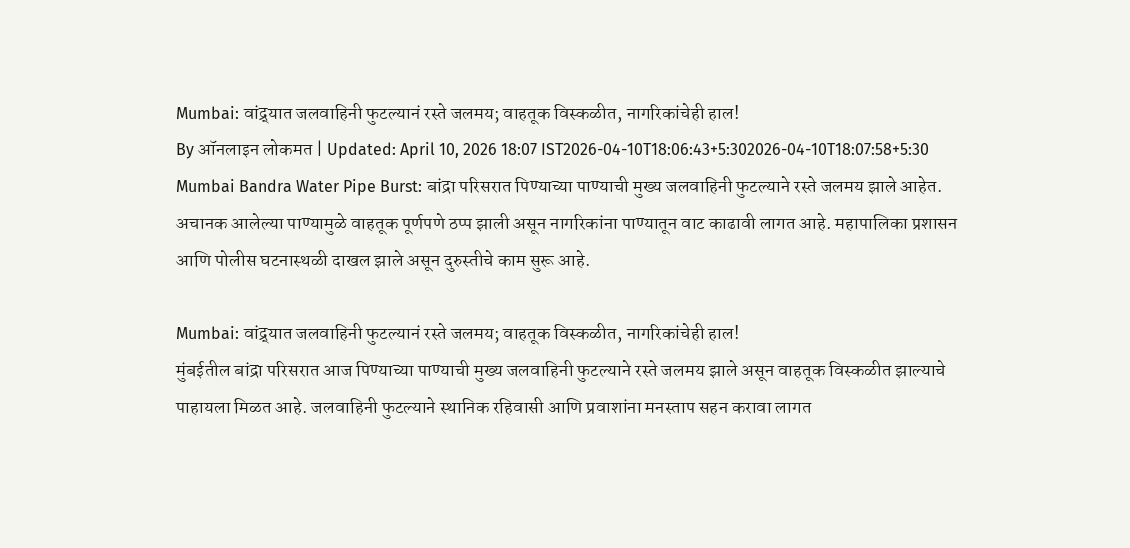Mumbai: वांद्र्यात जलवाहिनी फुटल्यानं रस्ते जलमय; वाहतूक विस्कळीत, नागरिकांचेही हाल!
By ऑनलाइन लोकमत | Updated: April 10, 2026 18:07 IST2026-04-10T18:06:43+5:302026-04-10T18:07:58+5:30
Mumbai Bandra Water Pipe Burst: बांद्रा परिसरात पिण्याच्या पाण्याची मुख्य जलवाहिनी फुटल्याने रस्ते जलमय झाले आहेत. अचानक आलेल्या पाण्यामुळे वाहतूक पूर्णपणे ठप्प झाली असून नागरिकांना पाण्यातून वाट काढावी लागत आहे. महापालिका प्रशासन आणि पोलीस घटनास्थळी दाखल झाले असून दुरुस्तीचे काम सुरू आहे.

Mumbai: वांद्र्यात जलवाहिनी फुटल्यानं रस्ते जलमय; वाहतूक विस्कळीत, नागरिकांचेही हाल!
मुंबईतील बांद्रा परिसरात आज पिण्याच्या पाण्याची मुख्य जलवाहिनी फुटल्याने रस्ते जलमय झाले असून वाहतूक विस्कळीत झाल्याचे पाहायला मिळत आहे. जलवाहिनी फुटल्याने स्थानिक रहिवासी आणि प्रवाशांना मनस्ताप सहन करावा लागत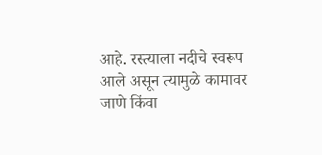आहे. रस्त्याला नदीचे स्वरूप आले असून त्यामुळे कामावर जाणे किंवा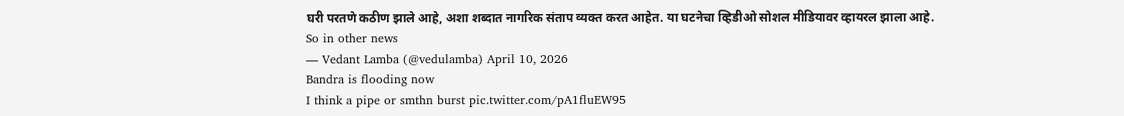घरी परतणे कठीण झाले आहे, अशा शब्दात नागरिक संताप व्यक्त करत आहेत. या घटनेचा व्हिडीओ सोशल मीडियावर व्हायरल झाला आहे.
So in other news
— Vedant Lamba (@vedulamba) April 10, 2026
Bandra is flooding now
I think a pipe or smthn burst pic.twitter.com/pA1fluEW95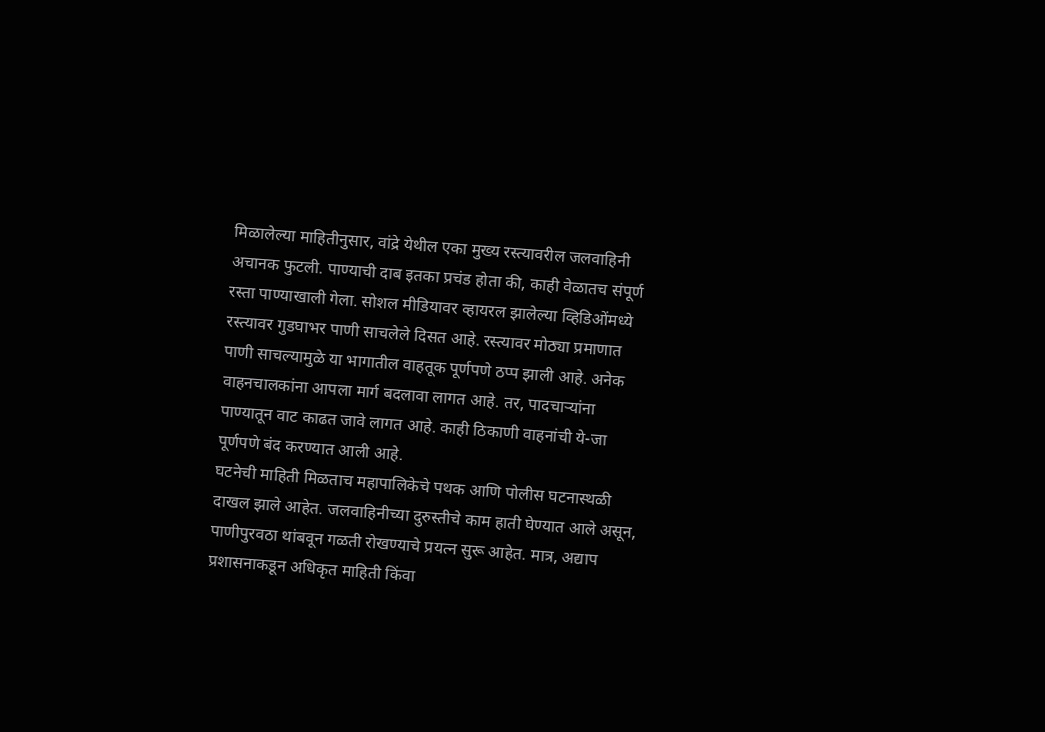मिळालेल्या माहितीनुसार, वांद्रे येथील एका मुख्य रस्त्यावरील जलवाहिनी अचानक फुटली. पाण्याची दाब इतका प्रचंड होता की, काही वेळातच संपूर्ण रस्ता पाण्याखाली गेला. सोशल मीडियावर व्हायरल झालेल्या व्हिडिओंमध्ये रस्त्यावर गुडघाभर पाणी साचलेले दिसत आहे. रस्त्यावर मोठ्या प्रमाणात पाणी साचल्यामुळे या भागातील वाहतूक पूर्णपणे ठप्प झाली आहे. अनेक वाहनचालकांना आपला मार्ग बदलावा लागत आहे. तर, पादचाऱ्यांना पाण्यातून वाट काढत जावे लागत आहे. काही ठिकाणी वाहनांची ये-जा पूर्णपणे बंद करण्यात आली आहे.
घटनेची माहिती मिळताच महापालिकेचे पथक आणि पोलीस घटनास्थळी दाखल झाले आहेत. जलवाहिनीच्या दुरुस्तीचे काम हाती घेण्यात आले असून, पाणीपुरवठा थांबवून गळती रोखण्याचे प्रयत्न सुरू आहेत. मात्र, अद्याप प्रशासनाकडून अधिकृत माहिती किंवा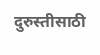दुरुस्तीसाठी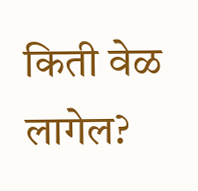किती वेळ लागेल?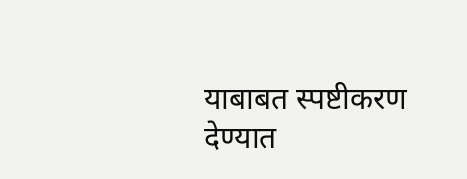याबाबत स्पष्टीकरण देण्यात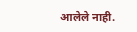आलेले नाही.